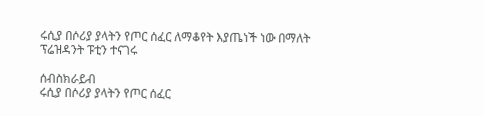ሩሲያ በሶሪያ ያላትን የጦር ሰፈር ለማቆየት እያጤነች ነው በማለት ፕሬዝዳንት ፑቲን ተናገሩ

ሰብስክራይብ
ሩሲያ በሶሪያ ያላትን የጦር ሰፈር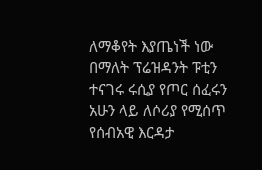ለማቆየት እያጤነች ነው በማለት ፕሬዝዳንት ፑቲን ተናገሩ ሩሲያ የጦር ሰፈሩን አሁን ላይ ለሶሪያ የሚሰጥ የሰብአዊ እርዳታ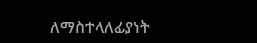ለማስተላለፊያነት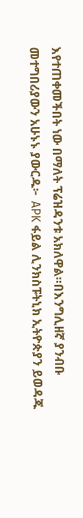እየተጠቀመችበት ነው በማለት ፕሬዝዳንቱ አክለዋል።በእንግሊዘኛ ያንብቡ መተግበሪያውን አሁኑኑ ያውርዱ፦  APK ፋይል ሊንክስፑትኒክ ኢትዮጵያን ይወዳጁ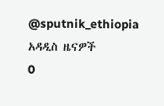@sputnik_ethiopia
አዳዲስ ዜናዎች
0